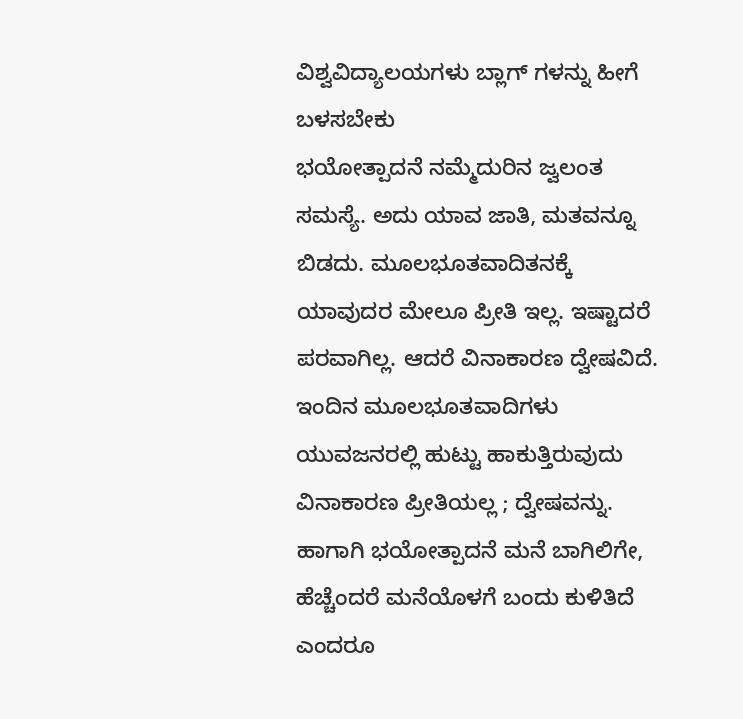ವಿಶ್ವವಿದ್ಯಾಲಯಗಳು ಬ್ಲಾಗ್ ಗಳನ್ನು ಹೀಗೆ ಬಳಸಬೇಕು
ಭಯೋತ್ಪಾದನೆ ನಮ್ಮೆದುರಿನ ಜ್ವಲಂತ ಸಮಸ್ಯೆ. ಅದು ಯಾವ ಜಾತಿ, ಮತವನ್ನೂ ಬಿಡದು. ಮೂಲಭೂತವಾದಿತನಕ್ಕೆ ಯಾವುದರ ಮೇಲೂ ಪ್ರೀತಿ ಇಲ್ಲ. ಇಷ್ಟಾದರೆ ಪರವಾಗಿಲ್ಲ. ಆದರೆ ವಿನಾಕಾರಣ ದ್ವೇಷವಿದೆ. ಇಂದಿನ ಮೂಲಭೂತವಾದಿಗಳು ಯುವಜನರಲ್ಲಿ ಹುಟ್ಟು ಹಾಕುತ್ತಿರುವುದು ವಿನಾಕಾರಣ ಪ್ರೀತಿಯಲ್ಲ ; ದ್ವೇಷವನ್ನು. ಹಾಗಾಗಿ ಭಯೋತ್ಪಾದನೆ ಮನೆ ಬಾಗಿಲಿಗೇ, ಹೆಚ್ಚೆಂದರೆ ಮನೆಯೊಳಗೆ ಬಂದು ಕುಳಿತಿದೆ ಎಂದರೂ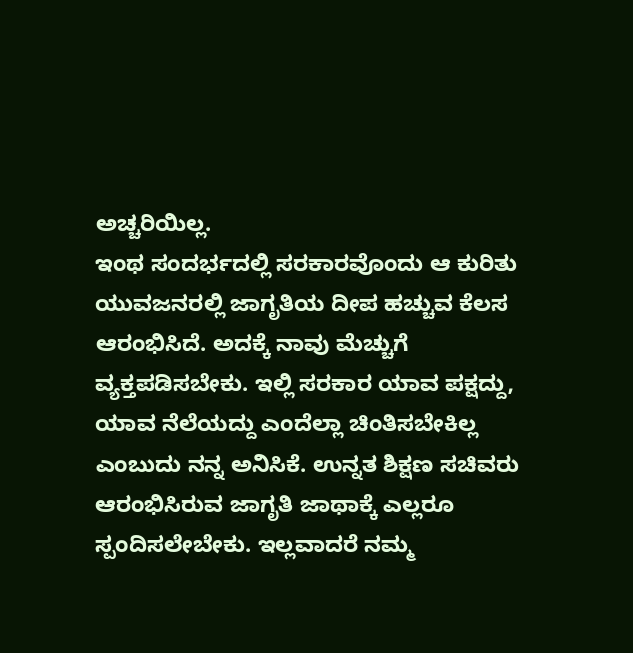ಅಚ್ಚರಿಯಿಲ್ಲ.
ಇಂಥ ಸಂದರ್ಭದಲ್ಲಿ ಸರಕಾರವೊಂದು ಆ ಕುರಿತು ಯುವಜನರಲ್ಲಿ ಜಾಗೃತಿಯ ದೀಪ ಹಚ್ಚುವ ಕೆಲಸ ಆರಂಭಿಸಿದೆ. ಅದಕ್ಕೆ ನಾವು ಮೆಚ್ಚುಗೆ ವ್ಯಕ್ತಪಡಿಸಬೇಕು. ಇಲ್ಲಿ ಸರಕಾರ ಯಾವ ಪಕ್ಷದ್ದು, ಯಾವ ನೆಲೆಯದ್ದು ಎಂದೆಲ್ಲಾ ಚಿಂತಿಸಬೇಕಿಲ್ಲ ಎಂಬುದು ನನ್ನ ಅನಿಸಿಕೆ. ಉನ್ನತ ಶಿಕ್ಷಣ ಸಚಿವರು ಆರಂಭಿಸಿರುವ ಜಾಗೃತಿ ಜಾಥಾಕ್ಕೆ ಎಲ್ಲರೂ ಸ್ಪಂದಿಸಲೇಬೇಕು. ಇಲ್ಲವಾದರೆ ನಮ್ಮ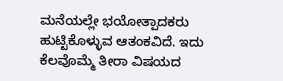ಮನೆಯಲ್ಲೇ ಭಯೋತ್ಪಾದಕರು ಹುಟ್ಟಿಕೊಳ್ಳುವ ಆತಂಕವಿದೆ. ಇದು ಕೆಲವೊಮ್ಮೆ ತೀರಾ ವಿಷಯದ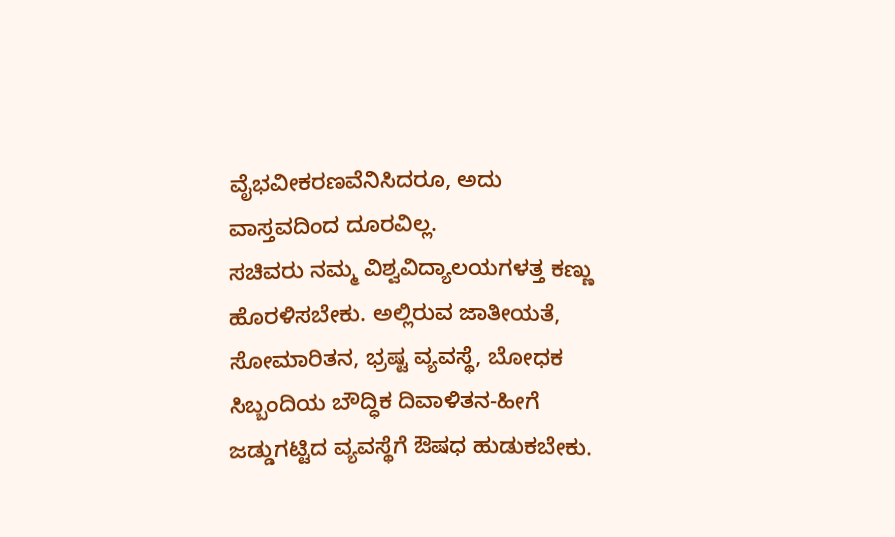ವೈಭವೀಕರಣವೆನಿಸಿದರೂ, ಅದು ವಾಸ್ತವದಿಂದ ದೂರವಿಲ್ಲ.
ಸಚಿವರು ನಮ್ಮ ವಿಶ್ವವಿದ್ಯಾಲಯಗಳತ್ತ ಕಣ್ಣು ಹೊರಳಿಸಬೇಕು. ಅಲ್ಲಿರುವ ಜಾತೀಯತೆ, ಸೋಮಾರಿತನ, ಭ್ರಷ್ಟ ವ್ಯವಸ್ಥೆ, ಬೋಧಕ ಸಿಬ್ಬಂದಿಯ ಬೌದ್ಧಿಕ ದಿವಾಳಿತನ-ಹೀಗೆ ಜಡ್ಡುಗಟ್ಟಿದ ವ್ಯವಸ್ಥೆಗೆ ಔಷಧ ಹುಡುಕಬೇಕು.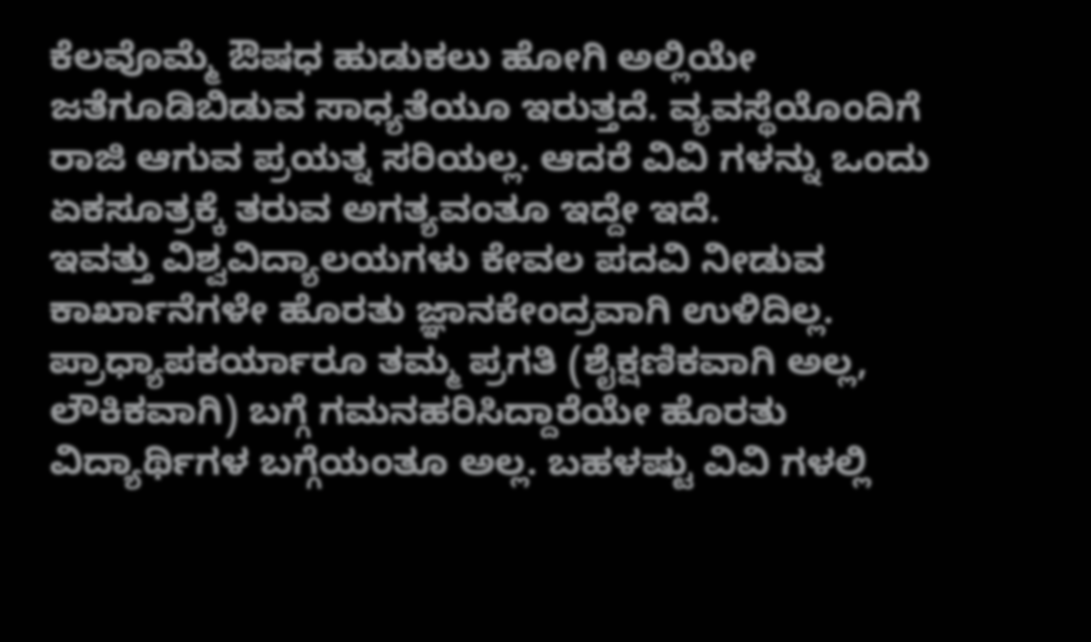ಕೆಲವೊಮ್ಮೆ ಔಷಧ ಹುಡುಕಲು ಹೋಗಿ ಅಲ್ಲಿಯೇ ಜತೆಗೂಡಿಬಿಡುವ ಸಾಧ್ಯತೆಯೂ ಇರುತ್ತದೆ. ವ್ಯವಸ್ಥೆಯೊಂದಿಗೆ ರಾಜಿ ಆಗುವ ಪ್ರಯತ್ನ ಸರಿಯಲ್ಲ. ಆದರೆ ವಿವಿ ಗಳನ್ನು ಒಂದು ಏಕಸೂತ್ರಕ್ಕೆ ತರುವ ಅಗತ್ಯವಂತೂ ಇದ್ದೇ ಇದೆ.
ಇವತ್ತು ವಿಶ್ವವಿದ್ಯಾಲಯಗಳು ಕೇವಲ ಪದವಿ ನೀಡುವ ಕಾರ್ಖಾನೆಗಳೇ ಹೊರತು ಜ್ಞಾನಕೇಂದ್ರವಾಗಿ ಉಳಿದಿಲ್ಲ. ಪ್ರಾಧ್ಯಾಪಕರ್ಯಾರೂ ತಮ್ಮ ಪ್ರಗತಿ (ಶೈಕ್ಷಣಿಕವಾಗಿ ಅಲ್ಲ, ಲೌಕಿಕವಾಗಿ) ಬಗ್ಗೆ ಗಮನಹರಿಸಿದ್ದಾರೆಯೇ ಹೊರತು ವಿದ್ಯಾರ್ಥಿಗಳ ಬಗ್ಗೆಯಂತೂ ಅಲ್ಲ. ಬಹಳಷ್ಟು ವಿವಿ ಗಳಲ್ಲಿ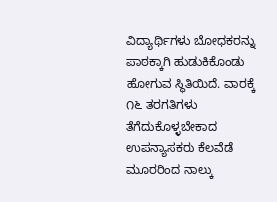ವಿದ್ಯಾರ್ಥಿಗಳು ಬೋಧಕರನ್ನು ಪಾಠಕ್ಕಾಗಿ ಹುಡುಕಿಕೊಂಡು ಹೋಗುವ ಸ್ಥಿತಿಯಿದೆ. ವಾರಕ್ಕೆ ೧೬ ತರಗತಿಗಳು ತೆಗೆದುಕೊಳ್ಳಬೇಕಾದ ಉಪನ್ಯಾಸಕರು ಕೆಲವೆಡೆ ಮೂರರಿಂದ ನಾಲ್ಕು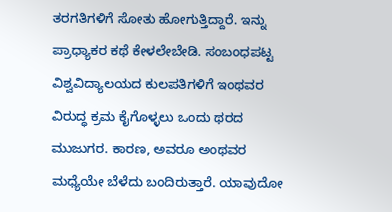ತರಗತಿಗಳಿಗೆ ಸೋತು ಹೋಗುತ್ತಿದ್ದಾರೆ. ಇನ್ನು ಪ್ರಾಧ್ಯಾಕರ ಕಥೆ ಕೇಳಲೇಬೇಡಿ. ಸಂಬಂಧಪಟ್ಟ ವಿಶ್ವವಿದ್ಯಾಲಯದ ಕುಲಪತಿಗಳಿಗೆ ಇಂಥವರ ವಿರುದ್ಧ ಕ್ರಮ ಕೈಗೊಳ್ಳಲು ಒಂದು ಥರದ ಮುಜುಗರ. ಕಾರಣ, ಅವರೂ ಅಂಥವರ ಮಧ್ಯೆಯೇ ಬೆಳೆದು ಬಂದಿರುತ್ತಾರೆ. ಯಾವುದೋ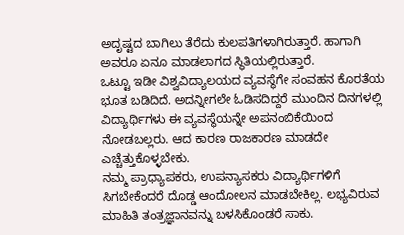ಅದೃಷ್ಟದ ಬಾಗಿಲು ತೆರೆದು ಕುಲಪತಿಗಳಾಗಿರುತ್ತಾರೆ. ಹಾಗಾಗಿ ಅವರೂ ಏನೂ ಮಾಡಲಾಗದ ಸ್ಥಿತಿಯಲ್ಲಿರುತ್ತಾರೆ.
ಒಟ್ಟೂ ಇಡೀ ವಿಶ್ವವಿದ್ಯಾಲಯದ ವ್ಯವಸ್ಥೆಗೇ ಸಂವಹನ ಕೊರತೆಯ ಭೂತ ಬಡಿದಿದೆ. ಅದನ್ನೀಗಲೇ ಓಡಿಸದಿದ್ದರೆ ಮುಂದಿನ ದಿನಗಳಲ್ಲಿ ವಿದ್ಯಾರ್ಥಿಗಳು ಈ ವ್ಯವಸ್ಥೆಯನ್ನೇ ಅಪನಂಬಿಕೆಯಿಂದ ನೋಡಬಲ್ಲರು. ಆದ ಕಾರಣ ರಾಜಕಾರಣ ಮಾಡದೇ ಎಚ್ಚೆತ್ತುಕೊಳ್ಳಬೇಕು.
ನಮ್ಮ ಪ್ರಾಧ್ಯಾಪಕರು, ಉಪನ್ಯಾಸಕರು ವಿದ್ಯಾರ್ಥಿಗಳಿಗೆ ಸಿಗಬೇಕೆಂದರೆ ದೊಡ್ಡ ಆಂದೋಲನ ಮಾಡಬೇಕಿಲ್ಲ. ಲಭ್ಯವಿರುವ ಮಾಹಿತಿ ತಂತ್ರಜ್ಞಾನವನ್ನು ಬಳಸಿಕೊಂಡರೆ ಸಾಕು.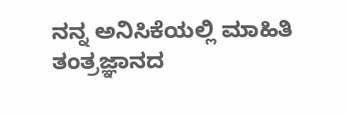ನನ್ನ ಅನಿಸಿಕೆಯಲ್ಲಿ ಮಾಹಿತಿ ತಂತ್ರಜ್ಞಾನದ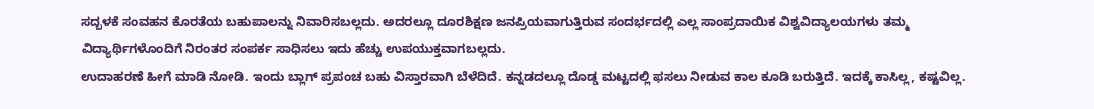ಸದ್ಬಳಕೆ ಸಂವಹನ ಕೊರತೆಯ ಬಹುಪಾಲನ್ನು ನಿವಾರಿಸಬಲ್ಲದು. ಅದರಲ್ಲೂ ದೂರಶಿಕ್ಷಣ ಜನಪ್ರಿಯವಾಗುತ್ತಿರುವ ಸಂದರ್ಭದಲ್ಲಿ ಎಲ್ಲ ಸಾಂಪ್ರದಾಯಿಕ ವಿಶ್ವವಿದ್ಯಾಲಯಗಳು ತಮ್ಮ ವಿದ್ಯಾರ್ಥಿಗಳೊಂದಿಗೆ ನಿರಂತರ ಸಂಪರ್ಕ ಸಾಧಿಸಲು ಇದು ಹೆಚ್ಚು ಉಪಯುಕ್ತವಾಗಬಲ್ಲದು.
ಉದಾಹರಣೆ ಹೀಗೆ ಮಾಡಿ ನೋಡಿ. ಇಂದು ಬ್ಲಾಗ್ ಪ್ರಪಂಚ ಬಹು ವಿಸ್ತಾರವಾಗಿ ಬೆಳೆದಿದೆ. ಕನ್ನಡದಲ್ಲೂ ದೊಡ್ಡ ಮಟ್ಟದಲ್ಲಿ ಫಸಲು ನೀಡುವ ಕಾಲ ಕೂಡಿ ಬರುತ್ತಿದೆ. ಇದಕ್ಕೆ ಕಾಸಿಲ್ಲ, ಕಷ್ಟವಿಲ್ಲ.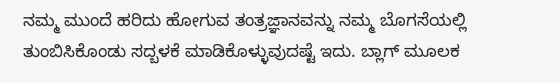ನಮ್ಮ ಮುಂದೆ ಹರಿದು ಹೋಗುವ ತಂತ್ರಜ್ಞಾನವನ್ನು ನಮ್ಮ ಬೊಗಸೆಯಲ್ಲಿ ತುಂಬಿಸಿಕೊಂಡು ಸದ್ಬಳಕೆ ಮಾಡಿಕೊಳ್ಳುವುದಷ್ಟೆ ಇದು. ಬ್ಲಾಗ್ ಮೂಲಕ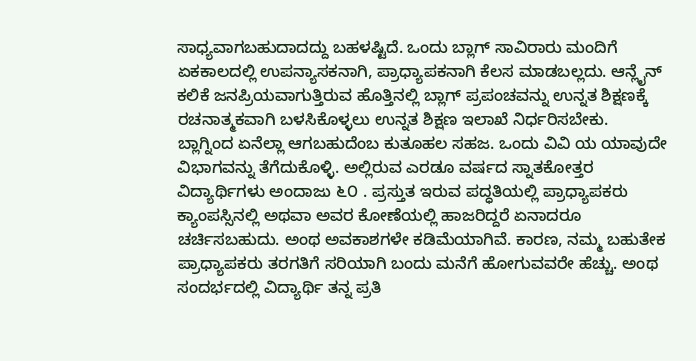ಸಾಧ್ಯವಾಗಬಹುದಾದದ್ದು ಬಹಳಷ್ಟಿದೆ. ಒಂದು ಬ್ಲಾಗ್ ಸಾವಿರಾರು ಮಂದಿಗೆ ಏಕಕಾಲದಲ್ಲಿ ಉಪನ್ಯಾಸಕನಾಗಿ, ಪ್ರಾಧ್ಯಾಪಕನಾಗಿ ಕೆಲಸ ಮಾಡಬಲ್ಲದು. ಆನ್ಲೈನ್ ಕಲಿಕೆ ಜನಪ್ರಿಯವಾಗುತ್ತಿರುವ ಹೊತ್ತಿನಲ್ಲಿ ಬ್ಲಾಗ್ ಪ್ರಪಂಚವನ್ನು ಉನ್ನತ ಶಿಕ್ಷಣಕ್ಕೆ ರಚನಾತ್ಮಕವಾಗಿ ಬಳಸಿಕೊಳ್ಳಲು ಉನ್ನತ ಶಿಕ್ಷಣ ಇಲಾಖೆ ನಿರ್ಧರಿಸಬೇಕು.
ಬ್ಲಾಗ್ನಿಂದ ಏನೆಲ್ಲಾ ಆಗಬಹುದೆಂಬ ಕುತೂಹಲ ಸಹಜ. ಒಂದು ವಿವಿ ಯ ಯಾವುದೇ ವಿಭಾಗವನ್ನು ತೆಗೆದುಕೊಳ್ಳಿ. ಅಲ್ಲಿರುವ ಎರಡೂ ವರ್ಷದ ಸ್ನಾತಕೋತ್ತರ ವಿದ್ಯಾರ್ಥಿಗಳು ಅಂದಾಜು ೬೦ . ಪ್ರಸ್ತುತ ಇರುವ ಪದ್ಧತಿಯಲ್ಲಿ ಪ್ರಾಧ್ಯಾಪಕರು ಕ್ಯಾಂಪಸ್ಸಿನಲ್ಲಿ ಅಥವಾ ಅವರ ಕೋಣೆಯಲ್ಲಿ ಹಾಜರಿದ್ದರೆ ಏನಾದರೂ ಚರ್ಚಿಸಬಹುದು. ಅಂಥ ಅವಕಾಶಗಳೇ ಕಡಿಮೆಯಾಗಿವೆ. ಕಾರಣ, ನಮ್ಮ ಬಹುತೇಕ ಪ್ರಾಧ್ಯಾಪಕರು ತರಗತಿಗೆ ಸರಿಯಾಗಿ ಬಂದು ಮನೆಗೆ ಹೋಗುವವರೇ ಹೆಚ್ಚು. ಅಂಥ ಸಂದರ್ಭದಲ್ಲಿ ವಿದ್ಯಾರ್ಥಿ ತನ್ನ ಪ್ರತಿ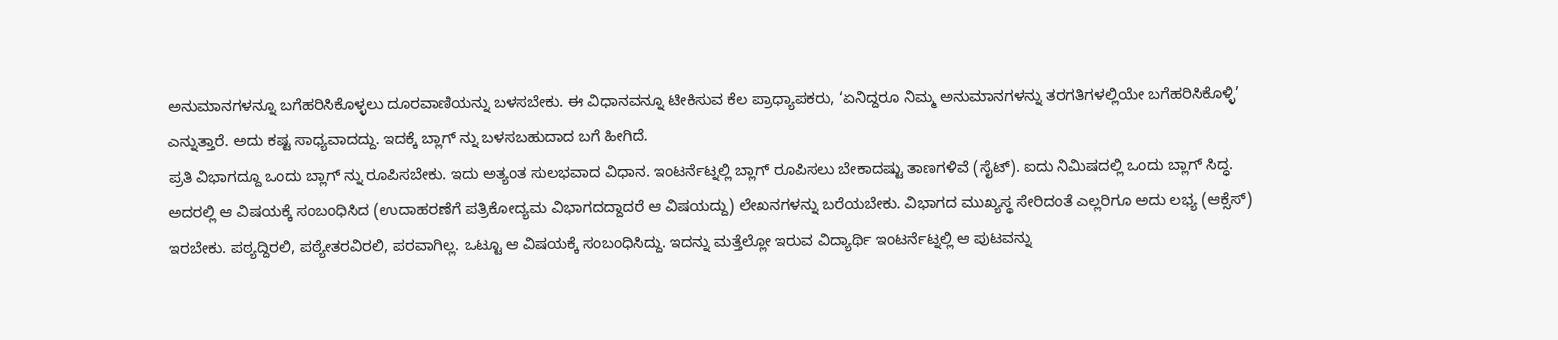ಅನುಮಾನಗಳನ್ನೂ ಬಗೆಹರಿಸಿಕೊಳ್ಳಲು ದೂರವಾಣಿಯನ್ನು ಬಳಸಬೇಕು. ಈ ವಿಧಾನವನ್ನೂ ಟೀಕಿಸುವ ಕೆಲ ಪ್ರಾಧ್ಯಾಪಕರು, ‘ಏನಿದ್ದರೂ ನಿಮ್ಮ ಅನುಮಾನಗಳನ್ನು ತರಗತಿಗಳಲ್ಲಿಯೇ ಬಗೆಹರಿಸಿಕೊಳ್ಳಿ’ ಎನ್ನುತ್ತಾರೆ. ಅದು ಕಷ್ಟ ಸಾಧ್ಯವಾದದ್ದು. ಇದಕ್ಕೆ ಬ್ಲಾಗ್ ನ್ನು ಬಳಸಬಹುದಾದ ಬಗೆ ಹೀಗಿದೆ.
ಪ್ರತಿ ವಿಭಾಗದ್ದೂ ಒಂದು ಬ್ಲಾಗ್ ನ್ನು ರೂಪಿಸಬೇಕು. ಇದು ಅತ್ಯಂತ ಸುಲಭವಾದ ವಿಧಾನ. ಇಂಟರ್ನೆಟ್ನಲ್ಲಿ ಬ್ಲಾಗ್ ರೂಪಿಸಲು ಬೇಕಾದಷ್ಟು ತಾಣಗಳಿವೆ (ಸೈಟ್). ಐದು ನಿಮಿಷದಲ್ಲಿ ಒಂದು ಬ್ಲಾಗ್ ಸಿದ್ಧ. ಅದರಲ್ಲಿ ಆ ವಿಷಯಕ್ಕೆ ಸಂಬಂಧಿಸಿದ (ಉದಾಹರಣೆಗೆ ಪತ್ರಿಕೋದ್ಯಮ ವಿಭಾಗದದ್ದಾದರೆ ಆ ವಿಷಯದ್ದು) ಲೇಖನಗಳನ್ನು ಬರೆಯಬೇಕು. ವಿಭಾಗದ ಮುಖ್ಯಸ್ಥ ಸೇರಿದಂತೆ ಎಲ್ಲರಿಗೂ ಅದು ಲಭ್ಯ (ಆಕ್ಸೆಸ್) ಇರಬೇಕು. ಪಠ್ಯದ್ದಿರಲಿ, ಪಠ್ಯೇತರವಿರಲಿ, ಪರವಾಗಿಲ್ಲ. ಒಟ್ಟೂ ಆ ವಿಷಯಕ್ಕೆ ಸಂಬಂಧಿಸಿದ್ದು. ಇದನ್ನು ಮತ್ತೆಲ್ಲೋ ಇರುವ ವಿದ್ಯಾರ್ಥಿ ಇಂಟರ್ನೆಟ್ನಲ್ಲಿ ಆ ಪುಟವನ್ನು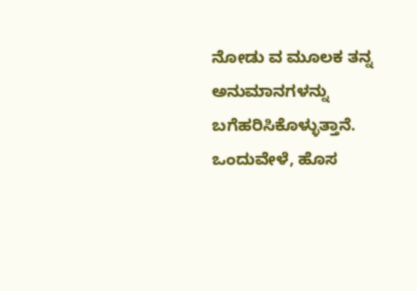ನೋಡು ವ ಮೂಲಕ ತನ್ನ ಅನುಮಾನಗಳನ್ನು ಬಗೆಹರಿಸಿಕೊಳ್ಳುತ್ತಾನೆ. ಒಂದುವೇಳೆ, ಹೊಸ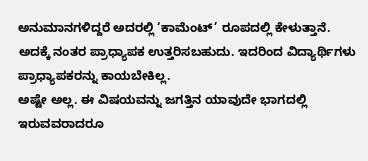ಅನುಮಾನಗಳಿದ್ದರೆ ಅದರಲ್ಲಿ ‘ಕಾಮೆಂಟ್’ ರೂಪದಲ್ಲಿ ಕೇಳುತ್ತಾನೆ. ಅದಕ್ಕೆ ನಂತರ ಪ್ರಾಧ್ಯಾಪಕ ಉತ್ತರಿಸಬಹುದು. ಇದರಿಂದ ವಿದ್ಯಾರ್ಥಿಗಳು ಪ್ರಾಧ್ಯಾಪಕರನ್ನು ಕಾಯಬೇಕಿಲ್ಲ.
ಅಷ್ಟೇ ಅಲ್ಲ. ಈ ವಿಷಯವನ್ನು ಜಗತ್ತಿನ ಯಾವುದೇ ಭಾಗದಲ್ಲಿ ಇರುವವರಾದರೂ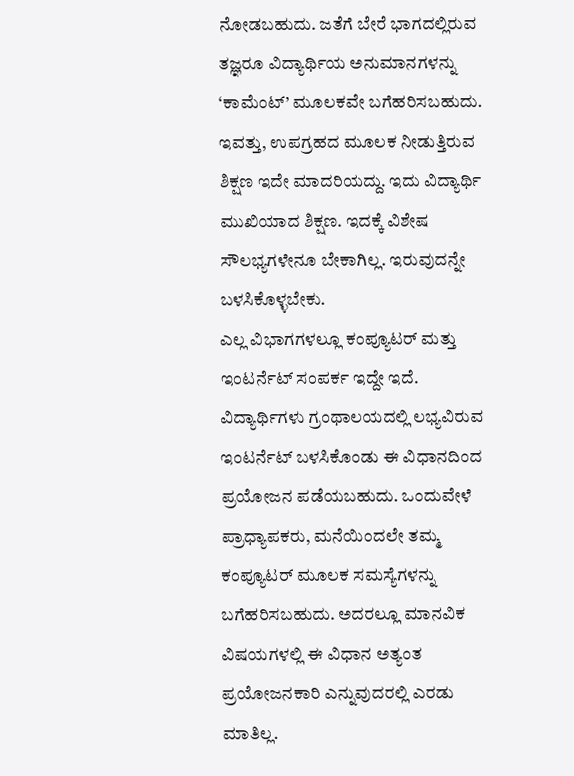ನೋಡಬಹುದು. ಜತೆಗೆ ಬೇರೆ ಭಾಗದಲ್ಲಿರುವ ತಜ್ಞರೂ ವಿದ್ಯಾರ್ಥಿಯ ಅನುಮಾನಗಳನ್ನು ‘ಕಾಮೆಂಟ್’ ಮೂಲಕವೇ ಬಗೆಹರಿಸಬಹುದು. ಇವತ್ತು, ಉಪಗ್ರಹದ ಮೂಲಕ ನೀಡುತ್ತಿರುವ ಶಿಕ್ಷಣ ಇದೇ ಮಾದರಿಯದ್ದು. ಇದು ವಿದ್ಯಾರ್ಥಿ ಮುಖಿಯಾದ ಶಿಕ್ಷಣ. ಇದಕ್ಕೆ ವಿಶೇಷ ಸೌಲಭ್ಯಗಳೇನೂ ಬೇಕಾಗಿಲ್ಲ. ಇರುವುದನ್ನೇ ಬಳಸಿಕೊಳ್ಳಬೇಕು.
ಎಲ್ಲ ವಿಭಾಗಗಳಲ್ಲೂ ಕಂಪ್ಯೂಟರ್ ಮತ್ತು ಇಂಟರ್ನೆಟ್ ಸಂಪರ್ಕ ಇದ್ದೇ ಇದೆ. ವಿದ್ಯಾರ್ಥಿಗಳು ಗ್ರಂಥಾಲಯದಲ್ಲಿ ಲಭ್ಯವಿರುವ ಇಂಟರ್ನೆಟ್ ಬಳಸಿಕೊಂಡು ಈ ವಿಧಾನದಿಂದ ಪ್ರಯೋಜನ ಪಡೆಯಬಹುದು. ಒಂದುವೇಳೆ ಪ್ರಾಧ್ಯಾಪಕರು, ಮನೆಯಿಂದಲೇ ತಮ್ಮ ಕಂಪ್ಯೂಟರ್ ಮೂಲಕ ಸಮಸ್ಯೆಗಳನ್ನು ಬಗೆಹರಿಸಬಹುದು. ಅದರಲ್ಲೂ ಮಾನವಿಕ ವಿಷಯಗಳಲ್ಲಿ ಈ ವಿಧಾನ ಅತ್ಯಂತ ಪ್ರಯೋಜನಕಾರಿ ಎನ್ನುವುದರಲ್ಲಿ ಎರಡು ಮಾತಿಲ್ಲ.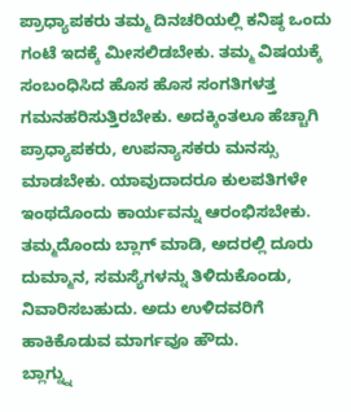ಪ್ರಾಧ್ಯಾಪಕರು ತಮ್ಮ ದಿನಚರಿಯಲ್ಲಿ ಕನಿಷ್ಠ ಒಂದು ಗಂಟೆ ಇದಕ್ಕೆ ಮೀಸಲಿಡಬೇಕು. ತಮ್ಮ ವಿಷಯಕ್ಕೆ ಸಂಬಂಧಿಸಿದ ಹೊಸ ಹೊಸ ಸಂಗತಿಗಳತ್ತ ಗಮನಹರಿಸುತ್ತಿರಬೇಕು. ಅದಕ್ಕಿಂತಲೂ ಹೆಚ್ಚಾಗಿ ಪ್ರಾಧ್ಯಾಪಕರು, ಉಪನ್ಯಾಸಕರು ಮನಸ್ಸು ಮಾಡಬೇಕು. ಯಾವುದಾದರೂ ಕುಲಪತಿಗಳೇ ಇಂಥದೊಂದು ಕಾರ್ಯವನ್ನು ಆರಂಭಿಸಬೇಕು. ತಮ್ಮದೊಂದು ಬ್ಲಾಗ್ ಮಾಡಿ, ಅದರಲ್ಲಿ ದೂರು ದುಮ್ಮಾನ, ಸಮಸ್ಯೆಗಳನ್ನು ತಿಳಿದುಕೊಂಡು, ನಿವಾರಿಸಬಹುದು. ಅದು ಉಳಿದವರಿಗೆ ಹಾಕಿಕೊಡುವ ಮಾರ್ಗವೂ ಹೌದು.
ಬ್ಲಾಗ್ನ್ನು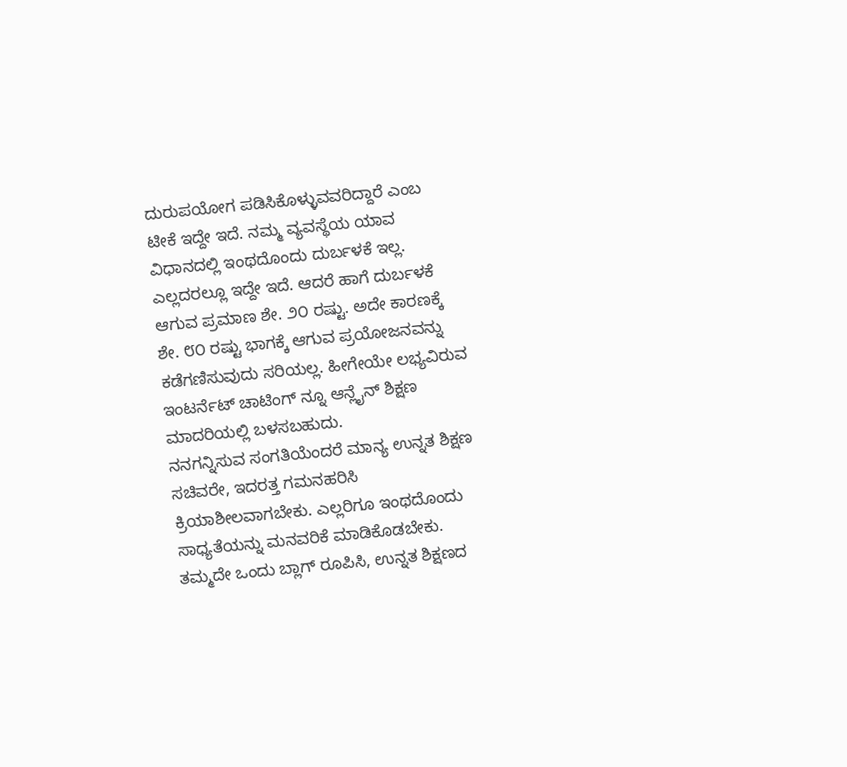ದುರುಪಯೋಗ ಪಡಿಸಿಕೊಳ್ಳುವವರಿದ್ದಾರೆ ಎಂಬ ಟೀಕೆ ಇದ್ದೇ ಇದೆ. ನಮ್ಮ ವ್ಯವಸ್ಥೆಯ ಯಾವ ವಿಧಾನದಲ್ಲಿ ಇಂಥದೊಂದು ದುರ್ಬಳಕೆ ಇಲ್ಲ. ಎಲ್ಲದರಲ್ಲೂ ಇದ್ದೇ ಇದೆ. ಆದರೆ ಹಾಗೆ ದುರ್ಬಳಕೆ ಆಗುವ ಪ್ರಮಾಣ ಶೇ. ೨೦ ರಷ್ಟು. ಅದೇ ಕಾರಣಕ್ಕೆ ಶೇ. ೮೦ ರಷ್ಟು ಭಾಗಕ್ಕೆ ಆಗುವ ಪ್ರಯೋಜನವನ್ನು ಕಡೆಗಣಿಸುವುದು ಸರಿಯಲ್ಲ. ಹೀಗೇಯೇ ಲಭ್ಯವಿರುವ ಇಂಟರ್ನೆಟ್ ಚಾಟಿಂಗ್ ನ್ನೂ ಆನ್ಲೈನ್ ಶಿಕ್ಷಣ ಮಾದರಿಯಲ್ಲಿ ಬಳಸಬಹುದು.
ನನಗನ್ನಿಸುವ ಸಂಗತಿಯೆಂದರೆ ಮಾನ್ಯ ಉನ್ನತ ಶಿಕ್ಷಣ ಸಚಿವರೇ, ಇದರತ್ತ ಗಮನಹರಿಸಿ ಕ್ರಿಯಾಶೀಲವಾಗಬೇಕು. ಎಲ್ಲರಿಗೂ ಇಂಥದೊಂದು ಸಾಧ್ಯತೆಯನ್ನು ಮನವರಿಕೆ ಮಾಡಿಕೊಡಬೇಕು. ತಮ್ಮದೇ ಒಂದು ಬ್ಲಾಗ್ ರೂಪಿಸಿ, ಉನ್ನತ ಶಿಕ್ಷಣದ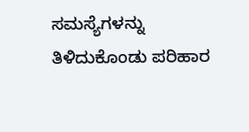ಸಮಸ್ಯೆಗಳನ್ನು ತಿಳಿದುಕೊಂಡು ಪರಿಹಾರ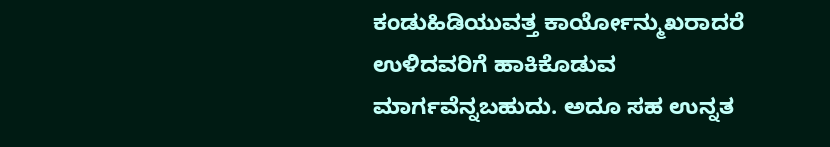ಕಂಡುಹಿಡಿಯುವತ್ತ ಕಾರ್ಯೋನ್ಮುಖರಾದರೆ ಉಳಿದವರಿಗೆ ಹಾಕಿಕೊಡುವ ಮಾರ್ಗವೆನ್ನಬಹುದು. ಅದೂ ಸಹ ಉನ್ನತ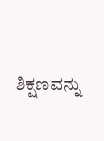ಶಿಕ್ಷಣವನ್ನು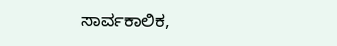ಸಾರ್ವಕಾಲಿಕ,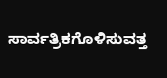ಸಾರ್ವತ್ರಿಕಗೊಳಿಸುವತ್ತ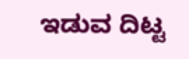ಇಡುವ ದಿಟ್ಟ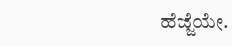ಹೆಜ್ಜೆಯೇ.